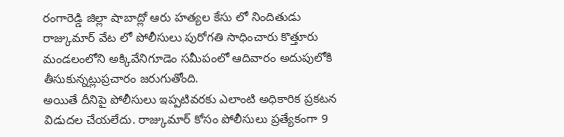రంగారెడ్డి జిల్లా షాబాద్లో ఆరు హత్యల కేసు లో నిందితుడు రాజ్కుమార్ వేట లో పోలీసులు పురోగతి సాధించారు కొత్తూరు మండలంలోని అక్కివేనిగూడెం సమీపంలో ఆదివారం అదుపులోకి తీసుకున్నట్లుప్రచారం జరుగుతోంది.
అయితే దీనిపై పోలీసులు ఇప్పటివరకు ఎలాంటి అధికారిక ప్రకటన విడుదల చేయలేదు. రాజ్కుమార్ కోసం పోలీసులు ప్రత్యేకంగా 9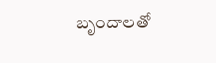బృందాలతో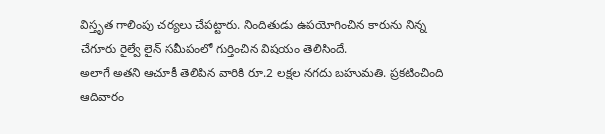విస్తృత గాలింపు చర్యలు చేపట్టారు. నిందితుడు ఉపయోగించిన కారును నిన్న చేగూరు రైల్వే లైన్ సమీపంలో గుర్తించిన విషయం తెలిసిందే.
అలాగే అతని ఆచూకీ తెలిపిన వారికి రూ.2 లక్షల నగదు బహుమతి. ప్రకటించింది ఆదివారం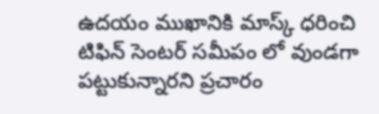ఉదయం ముఖానికి మాస్క్ ధరించి టిఫిన్ సెంటర్ సమీపం లో వుండగా పట్టుకున్నారని ప్రచారం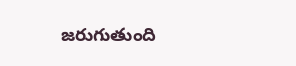జరుగుతుంది